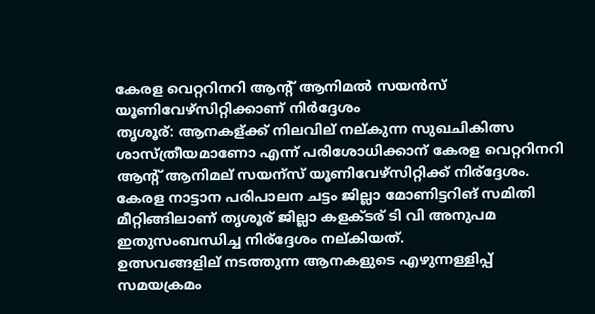കേരള വെറ്ററിനറി ആന്‍റ് ആനിമല്‍ സയന്‍സ് യൂണിവേഴ്‌സിറ്റിക്കാണ് നിര്‍ദ്ദേശം
തൃശൂര്: ആനകള്ക്ക് നിലവില് നല്കുന്ന സുഖചികിത്സ ശാസ്ത്രീയമാണോ എന്ന് പരിശോധിക്കാന് കേരള വെറ്ററിനറി ആന്റ് ആനിമല് സയന്സ് യൂണിവേഴ്സിറ്റിക്ക് നിര്ദ്ദേശം. കേരള നാട്ടാന പരിപാലന ചട്ടം ജില്ലാ മോണിട്ടറിങ് സമിതി മീറ്റിങ്ങിലാണ് തൃശൂര് ജില്ലാ കളക്ടര് ടി വി അനുപമ ഇതുസംബന്ധിച്ച നിര്ദ്ദേശം നല്കിയത്.
ഉത്സവങ്ങളില് നടത്തുന്ന ആനകളുടെ എഴുന്നള്ളിപ്പ് സമയക്രമം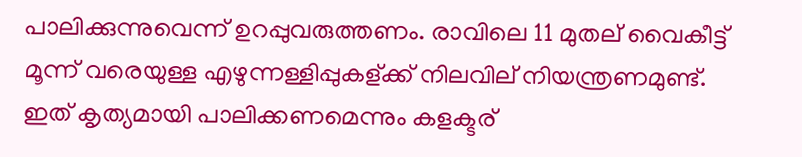പാലിക്കുന്നുവെന്ന് ഉറപ്പുവരുത്തണം. രാവിലെ 11 മുതല് വൈകീട്ട് മൂന്ന് വരെയുള്ള എഴുന്നള്ളിപ്പുകള്ക്ക് നിലവില് നിയന്ത്രണമുണ്ട്. ഇത് കൃത്യമായി പാലിക്കണമെന്നും കളക്ടര്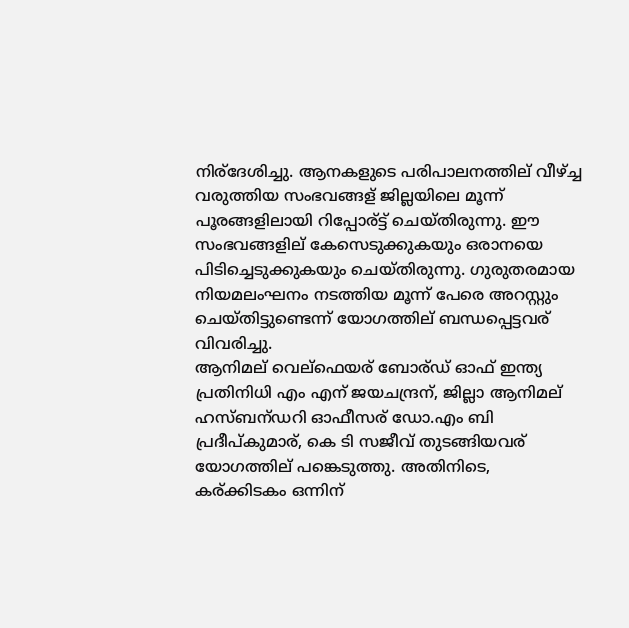നിര്ദേശിച്ചു. ആനകളുടെ പരിപാലനത്തില് വീഴ്ച്ച വരുത്തിയ സംഭവങ്ങള് ജില്ലയിലെ മൂന്ന് പൂരങ്ങളിലായി റിപ്പോര്ട്ട് ചെയ്തിരുന്നു. ഈ സംഭവങ്ങളില് കേസെടുക്കുകയും ഒരാനയെ പിടിച്ചെടുക്കുകയും ചെയ്തിരുന്നു. ഗുരുതരമായ നിയമലംഘനം നടത്തിയ മൂന്ന് പേരെ അറസ്റ്റും ചെയ്തിട്ടുണ്ടെന്ന് യോഗത്തില് ബന്ധപ്പെട്ടവര് വിവരിച്ചു.
ആനിമല് വെല്ഫെയര് ബോര്ഡ് ഓഫ് ഇന്ത്യ പ്രതിനിധി എം എന് ജയചന്ദ്രന്, ജില്ലാ ആനിമല് ഹസ്ബന്ഡറി ഓഫീസര് ഡോ.എം ബി പ്രദീപ്കുമാര്, കെ ടി സജീവ് തുടങ്ങിയവര് യോഗത്തില് പങ്കെടുത്തു. അതിനിടെ, കര്ക്കിടകം ഒന്നിന്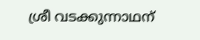ശ്രീ വടക്കുന്നാഥന്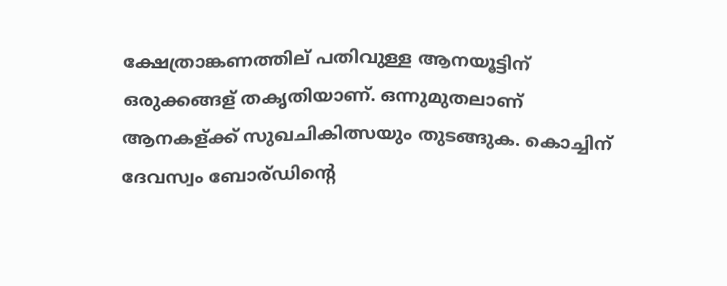ക്ഷേത്രാങ്കണത്തില് പതിവുള്ള ആനയൂട്ടിന് ഒരുക്കങ്ങള് തകൃതിയാണ്. ഒന്നുമുതലാണ് ആനകള്ക്ക് സുഖചികിത്സയും തുടങ്ങുക. കൊച്ചിന് ദേവസ്വം ബോര്ഡിന്റെ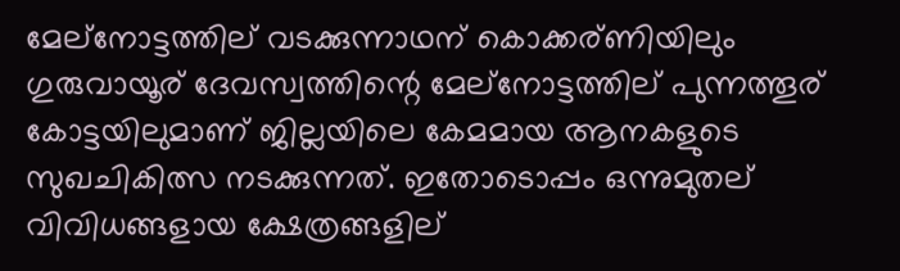മേല്നോട്ടത്തില് വടക്കുന്നാഥന് കൊക്കര്ണിയിലും ഗുരുവായൂര് ദേവസ്വത്തിന്റെ മേല്നോട്ടത്തില് പുന്നത്തൂര് കോട്ടയിലുമാണ് ജില്ലയിലെ കേമമായ ആനകളുടെ സുഖചികിത്സ നടക്കുന്നത്. ഇതോടൊപ്പം ഒന്നുമുതല് വിവിധങ്ങളായ ക്ഷേത്രങ്ങളില്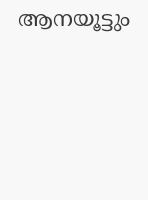ആനയൂട്ടും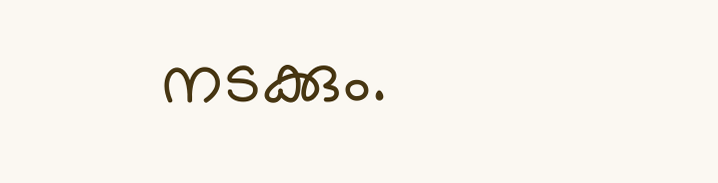നടക്കും.